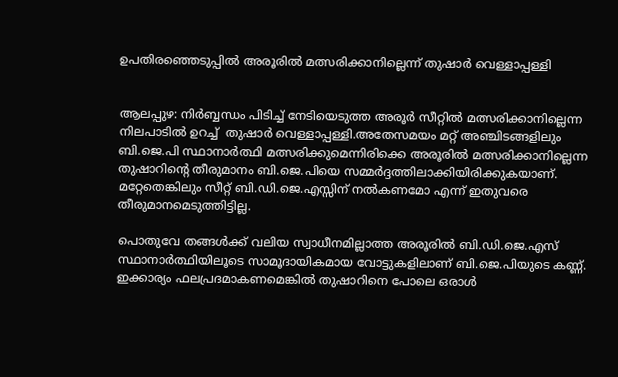ഉപതിരഞ്ഞെടുപ്പിൽ‍ അരൂരിൽ‍ മത്സരിക്കാനില്ലെന്ന് തുഷാർ‍ വെള്ളാപ്പള്ളി


ആലപ്പുഴ: നിർ‍ബ്ബന്ധം പിടിച്ച് നേടിയെടുത്ത അരൂർ‍ സീറ്റിൽ‍ മത്സരിക്കാനില്ലെന്ന നിലപാടിൽ ഉറച്ച്  തുഷാർ‍ വെള്ളാപ്പള്ളി.അതേസമയം മറ്റ് അഞ്ചിടങ്ങളിലും ബി.ജെ.പി സ്ഥാനാർ‍ത്ഥി മത്സരിക്കുമെന്നിരിക്കെ അരൂരിൽ‍ മത്സരിക്കാനില്ലെന്ന തുഷാറിന്റെ തീരുമാനം ബി.ജെ.പിയെ സമ്മർ‍ദ്ദത്തിലാക്കിയിരിക്കുകയാണ്. മറ്റേതെങ്കിലും സീറ്റ് ബി.ഡി.ജെ.എസ്സിന് നൽ‍കണമോ എന്ന് ഇതുവരെ തീരുമാനമെടുത്തിട്ടില്ല.

പൊതുവേ തങ്ങൾ‍ക്ക് വലിയ സ്വാധീനമില്ലാത്ത അരൂരിൽ‍ ബി.ഡി.ജെ.എസ് സ്ഥാനാർ‍ത്ഥിയിലൂടെ സാമൂദായികമായ വോട്ടുകളിലാണ് ബി.ജെ.പിയുടെ കണ്ണ്. ഇക്കാര്യം ഫലപ്രദമാകണമെങ്കിൽ‍ തുഷാറിനെ പോലെ ഒരാൾ‍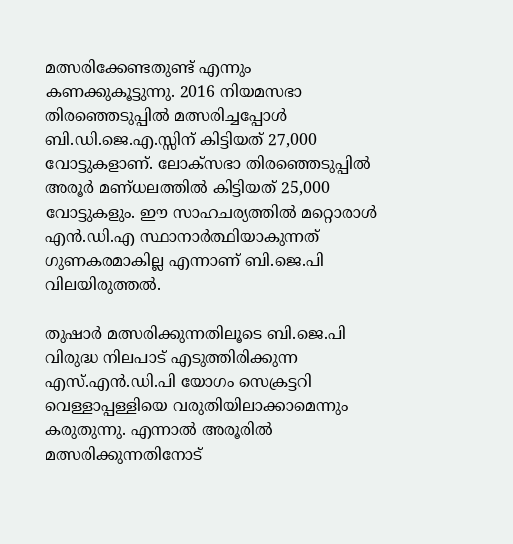മത്സരിക്കേണ്ടതുണ്ട് എന്നും കണക്കുകൂട്ടുന്നു. 2016 നിയമസഭാ തിരഞ്ഞെടുപ്പിൽ മത്സരിച്ചപ്പോൾ‍ ബി.ഡി.ജെ.എ.സ്സിന് കിട്ടിയത് 27,000 വോട്ടുകളാണ്. ലോക്‌സഭാ തിരഞ്ഞെടുപ്പിൽ‍ അരൂർ‍ മണ്ധലത്തിൽ‍ കിട്ടിയത് 25,000 വോട്ടുകളും. ഈ സാഹചര്യത്തിൽ‍ മറ്റൊരാൾ‍ എൻ.ഡി.എ സ്ഥാനാർ‍ത്ഥിയാകുന്നത് ഗുണകരമാകില്ല എന്നാണ് ബി.ജെ.പി വിലയിരുത്തൽ‍.

തുഷാർ‍ മത്സരിക്കുന്നതിലൂടെ ബി.ജെ.പി വിരുദ്ധ നിലപാട് എടുത്തിരിക്കുന്ന എസ്.എൻ.ഡി.പി യോഗം സെക്രട്ടറി വെള്ളാപ്പള്ളിയെ വരുതിയിലാക്കാമെന്നും കരുതുന്നു. എന്നാൽ‍ അരൂരിൽ‍ മത്സരിക്കുന്നതിനോട്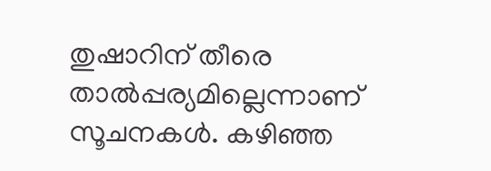തുഷാറിന് തീരെ താൽ‍പ്പര്യമില്ലെന്നാണ് സൂചനകൾ‍. കഴിഞ്ഞ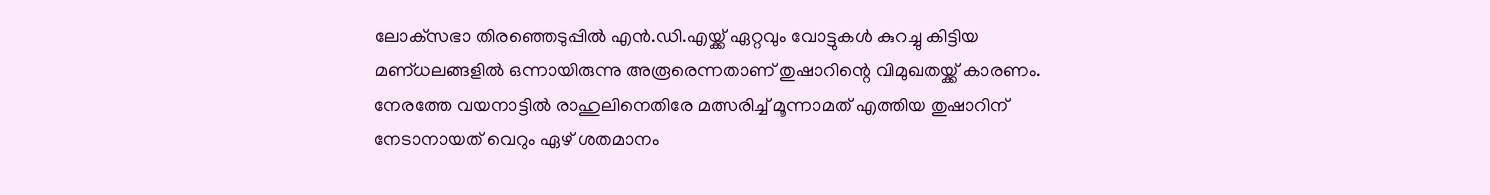ലോക്‌സഭാ തിരഞ്ഞെടുപ്പിൽ‍ എൻ.ഡി.എയ്ക്ക് ഏറ്റവും വോട്ടുകൾ‍ കുറച്ചു കിട്ടിയ മണ്ധലങ്ങളിൽ‍ ഒന്നായിരുന്നു അരൂരെന്നതാണ് തുഷാറിന്റെ വിമുഖതയ്ക്ക് കാരണം. നേരത്തേ വയനാട്ടിൽ‍ രാഹുലിനെതിരേ മത്സരിച്ച് മൂന്നാമത് എത്തിയ തുഷാറിന് നേടാനായത് വെറും ഏഴ് ശതമാനം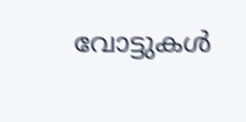വോട്ടുകൾ‍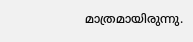മാത്രമായിരുന്നു.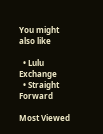You might also like

  • Lulu Exchange
  • Straight Forward

Most Viewed